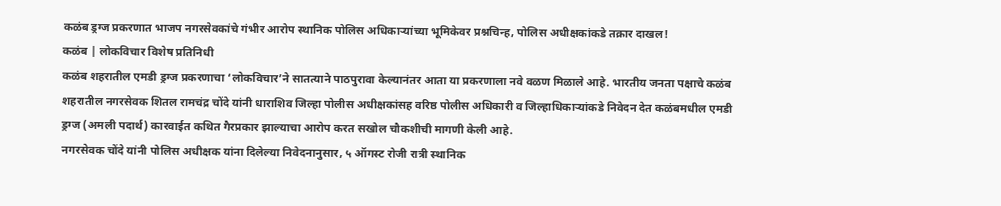कळंब ड्रग्ज प्रकरणात भाजप नगरसेवकांचे गंभीर आरोप स्थानिक पोलिस अधिकाऱ्यांच्या भूमिकेवर प्रश्नचिन्ह, पोलिस अधीक्षकांकडे तक्रार दाखल!
कळंब | लोकविचार विशेष प्रतिनिधी
कळंब शहरातील एमडी ड्रग्ज प्रकरणाचा ‘लोकविचार’ने सातत्याने पाठपुरावा केल्यानंतर आता या प्रकरणाला नवे वळण मिळाले आहे. भारतीय जनता पक्षाचे कळंब शहरातील नगरसेवक शितल रामचंद्र चोंदे यांनी धाराशिव जिल्हा पोलीस अधीक्षकांसह वरिष्ठ पोलीस अधिकारी व जिल्हाधिकाऱ्यांकडे निवेदन देत कळंबमधील एमडी ड्रग्ज (अमली पदार्थ) कारवाईत कथित गैरप्रकार झाल्याचा आरोप करत सखोल चौकशीची मागणी केली आहे.
नगरसेवक चोंदे यांनी पोलिस अधीक्षक यांना दिलेल्या निवेदनानुसार, ५ ऑगस्ट रोजी रात्री स्थानिक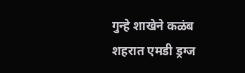गुन्हे शाखेने कळंब शहरात एमडी ड्रग्ज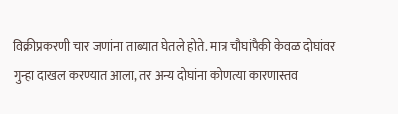विक्रीप्रकरणी चार जणांना ताब्यात घेतले होते. मात्र चौघांपैकी केवळ दोघांवर गुन्हा दाखल करण्यात आला, तर अन्य दोघांना कोणत्या कारणास्तव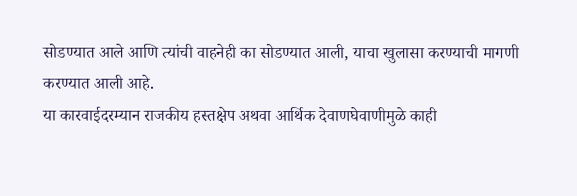सोडण्यात आले आणि त्यांची वाहनेही का सोडण्यात आली, याचा खुलासा करण्याची मागणी करण्यात आली आहे.
या कारवाईदरम्यान राजकीय हस्तक्षेप अथवा आर्थिक देवाणघेवाणीमुळे काही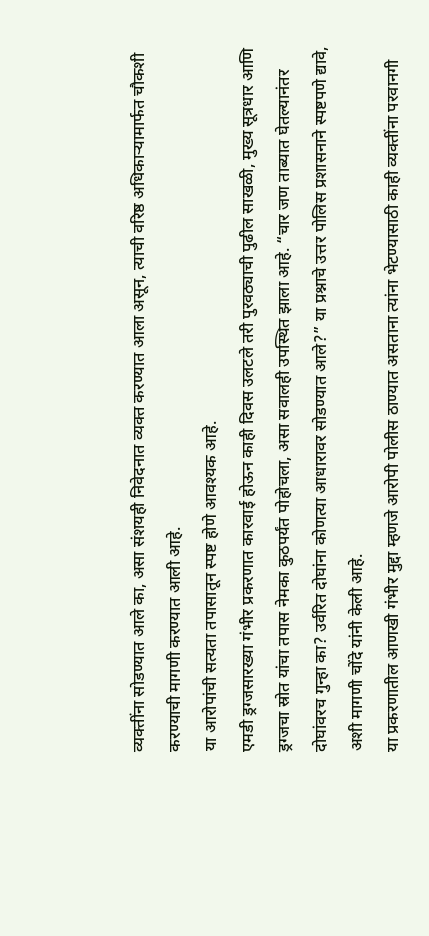व्यक्तींना सोडण्यात आले का, असा संशयही निवेदनात व्यक्त करण्यात आला असून, त्याची वरिष्ठ अधिकाऱ्यामार्फत चौकशी करण्याची मागणी करण्यात आली आहे.
या आरोपांची सत्यता तपासातून स्पष्ट होणे आवश्यक आहे.
एमडी ड्रग्जसारख्या गंभीर प्रकरणात कारवाई होऊन काही दिवस उलटले तरी पुरवठ्याची पुढील साखळी, मुख्य सूत्रधार आणि ड्रग्जचा स्रोत यांचा तपास नेमका कुठपर्यंत पोहोचला, असा सवालही उपस्थित झाला आहे. “चार जण ताब्यात घेतल्यानंतर दोघांवरच गुन्हा का? उर्वरित दोघांना कोणत्या आधारावर सोडण्यात आले?” या प्रश्नाचे उत्तर पोलिस प्रशासनाने स्पष्टपणे द्यावे, अशी मागणी चोंदे यांनी केली आहे.
या प्रकरणातील आणखी गंभीर मुद्दा म्हणजे आरोपी पोलीस ठाण्यात असताना त्यांना भेटण्यासाठी काही व्यक्तींना परवानगी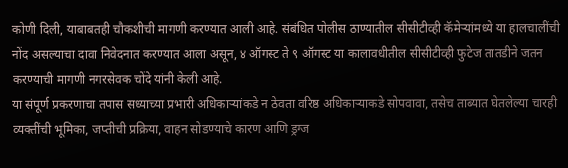कोणी दिली, याबाबतही चौकशीची मागणी करण्यात आली आहे. संबंधित पोलीस ठाण्यातील सीसीटीव्ही कॅमेऱ्यांमध्ये या हालचालींची नोंद असल्याचा दावा निवेदनात करण्यात आला असून, ४ ऑगस्ट ते ९ ऑगस्ट या कालावधीतील सीसीटीव्ही फुटेज तातडीने जतन करण्याची मागणी नगरसेवक चोंदे यांनी केली आहे.
या संपूर्ण प्रकरणाचा तपास सध्याच्या प्रभारी अधिकाऱ्यांकडे न ठेवता वरिष्ठ अधिकाऱ्याकडे सोपवावा, तसेच ताब्यात घेतलेल्या चारही व्यक्तींची भूमिका, जप्तीची प्रक्रिया, वाहन सोडण्याचे कारण आणि ड्रग्ज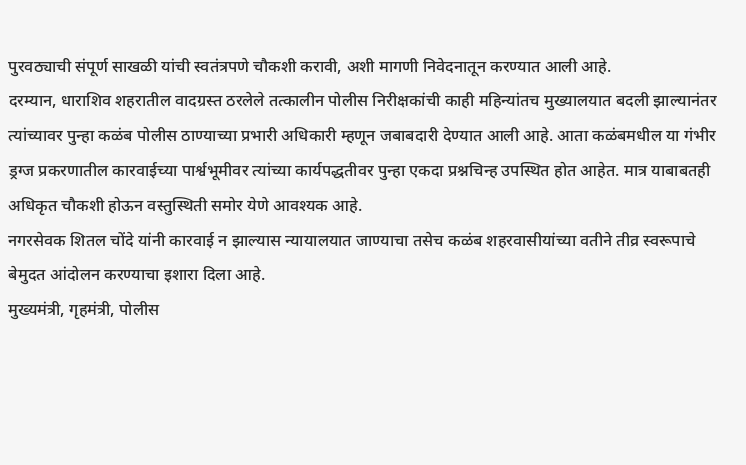पुरवठ्याची संपूर्ण साखळी यांची स्वतंत्रपणे चौकशी करावी, अशी मागणी निवेदनातून करण्यात आली आहे.
दरम्यान, धाराशिव शहरातील वादग्रस्त ठरलेले तत्कालीन पोलीस निरीक्षकांची काही महिन्यांतच मुख्यालयात बदली झाल्यानंतर त्यांच्यावर पुन्हा कळंब पोलीस ठाण्याच्या प्रभारी अधिकारी म्हणून जबाबदारी देण्यात आली आहे. आता कळंबमधील या गंभीर ड्रग्ज प्रकरणातील कारवाईच्या पार्श्वभूमीवर त्यांच्या कार्यपद्धतीवर पुन्हा एकदा प्रश्नचिन्ह उपस्थित होत आहेत. मात्र याबाबतही अधिकृत चौकशी होऊन वस्तुस्थिती समोर येणे आवश्यक आहे.
नगरसेवक शितल चोंदे यांनी कारवाई न झाल्यास न्यायालयात जाण्याचा तसेच कळंब शहरवासीयांच्या वतीने तीव्र स्वरूपाचे बेमुदत आंदोलन करण्याचा इशारा दिला आहे.
मुख्यमंत्री, गृहमंत्री, पोलीस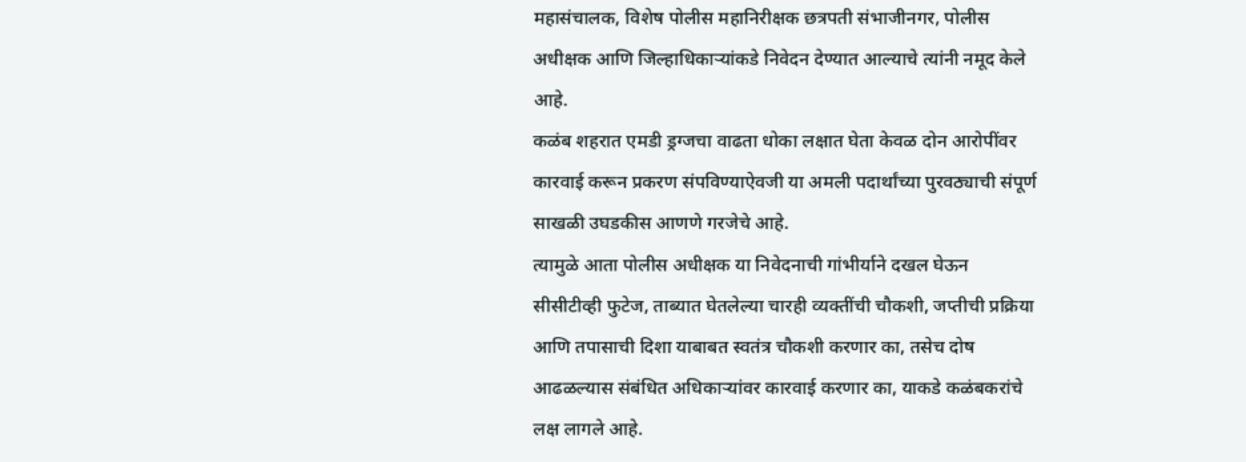महासंचालक, विशेष पोलीस महानिरीक्षक छत्रपती संभाजीनगर, पोलीस अधीक्षक आणि जिल्हाधिकाऱ्यांकडे निवेदन देण्यात आल्याचे त्यांनी नमूद केले आहे.
कळंब शहरात एमडी ड्रग्जचा वाढता धोका लक्षात घेता केवळ दोन आरोपींवर कारवाई करून प्रकरण संपविण्याऐवजी या अमली पदार्थांच्या पुरवठ्याची संपूर्ण साखळी उघडकीस आणणे गरजेचे आहे.
त्यामुळे आता पोलीस अधीक्षक या निवेदनाची गांभीर्याने दखल घेऊन सीसीटीव्ही फुटेज, ताब्यात घेतलेल्या चारही व्यक्तींची चौकशी, जप्तीची प्रक्रिया आणि तपासाची दिशा याबाबत स्वतंत्र चौकशी करणार का, तसेच दोष आढळल्यास संबंधित अधिकाऱ्यांवर कारवाई करणार का, याकडे कळंबकरांचे लक्ष लागले आहे.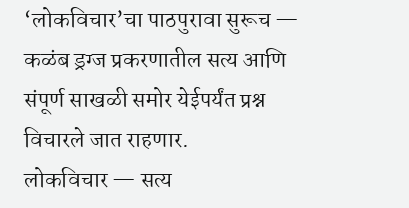‘लोकविचार’चा पाठपुरावा सुरूच — कळंब ड्रग्ज प्रकरणातील सत्य आणि संपूर्ण साखळी समोर येईपर्यंत प्रश्न विचारले जात राहणार.
लोकविचार — सत्य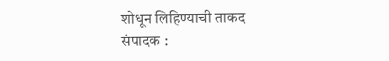शोधून लिहिण्याची ताकद
संपादक :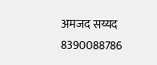अमजद सय्यद 8390088786